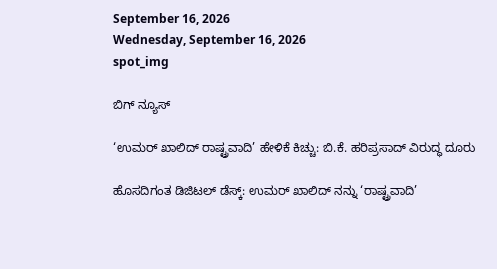September 16, 2026
Wednesday, September 16, 2026
spot_img

ಬಿಗ್ ನ್ಯೂಸ್

‘ಉಮರ್ ಖಾಲಿದ್ ರಾಷ್ಟ್ರವಾದಿ’ ಹೇಳಿಕೆ ಕಿಚ್ಚು: ಬಿ.ಕೆ. ಹರಿಪ್ರಸಾದ್ ವಿರುದ್ಧ ದೂರು

ಹೊಸದಿಗಂತ ಡಿಜಿಟಲ್ ಡೆಸ್ಕ್: ಉಮರ್ ಖಾಲಿದ್ ನನ್ನು ‘ರಾಷ್ಟ್ರವಾದಿ’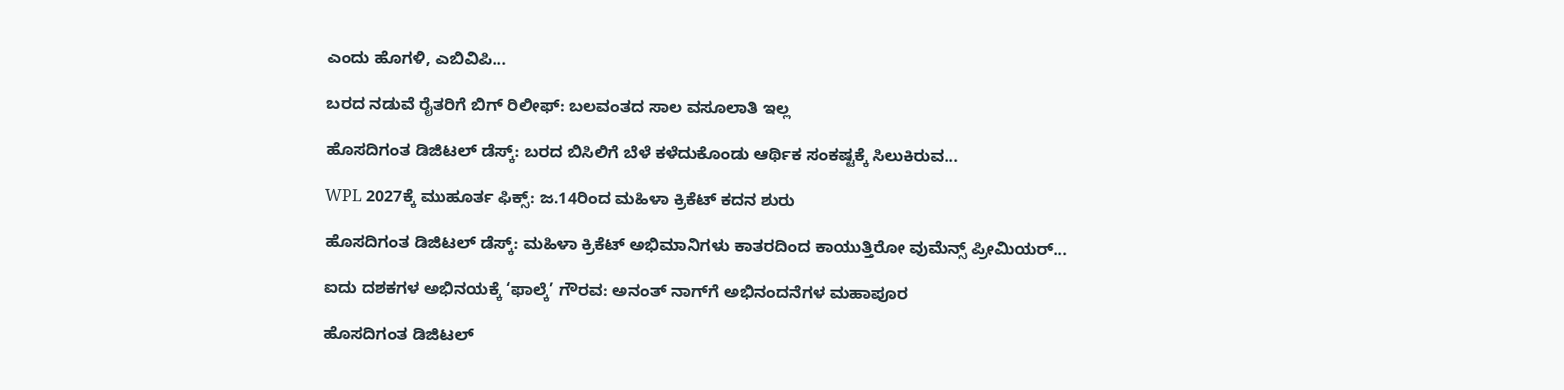ಎಂದು ಹೊಗಳಿ, ಎಬಿವಿಪಿ...

ಬರದ ನಡುವೆ ರೈತರಿಗೆ ಬಿಗ್ ರಿಲೀಫ್: ಬಲವಂತದ ಸಾಲ ವಸೂಲಾತಿ ಇಲ್ಲ

ಹೊಸದಿಗಂತ ಡಿಜಿಟಲ್ ಡೆಸ್ಕ್: ಬರದ ಬಿಸಿಲಿಗೆ ಬೆಳೆ ಕಳೆದುಕೊಂಡು ಆರ್ಥಿಕ ಸಂಕಷ್ಟಕ್ಕೆ ಸಿಲುಕಿರುವ...

WPL 2027ಕ್ಕೆ ಮುಹೂರ್ತ ಫಿಕ್ಸ್: ಜ.14ರಿಂದ ಮಹಿಳಾ ಕ್ರಿಕೆಟ್ ಕದನ ಶುರು

ಹೊಸದಿಗಂತ ಡಿಜಿಟಲ್ ಡೆಸ್ಕ್: ಮಹಿಳಾ ಕ್ರಿಕೆಟ್ ಅಭಿಮಾನಿಗಳು ಕಾತರದಿಂದ ಕಾಯುತ್ತಿರೋ ವುಮೆನ್ಸ್ ಪ್ರೀಮಿಯರ್...

ಐದು ದಶಕಗಳ ಅಭಿನಯಕ್ಕೆ ‘ಫಾಲ್ಕೆ’ ಗೌರವ: ಅನಂತ್ ನಾಗ್‌ಗೆ ಅಭಿನಂದನೆಗಳ ಮಹಾಪೂರ

ಹೊಸದಿಗಂತ ಡಿಜಿಟಲ್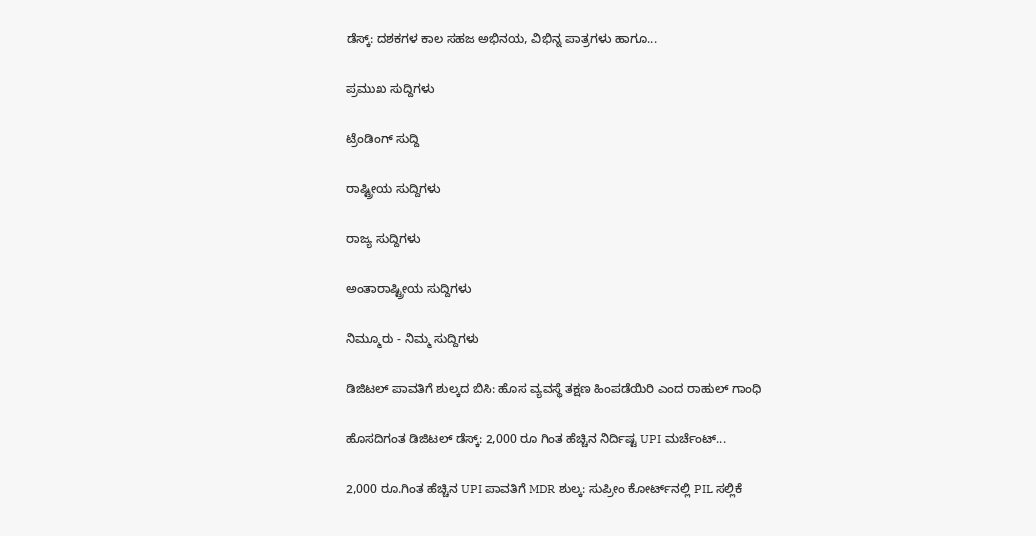ಡೆಸ್ಕ್: ದಶಕಗಳ ಕಾಲ ಸಹಜ ಅಭಿನಯ, ವಿಭಿನ್ನ ಪಾತ್ರಗಳು ಹಾಗೂ...

ಪ್ರಮುಖ ಸುದ್ದಿಗಳು

ಟ್ರೆಂಡಿಂಗ್ ಸುದ್ದಿ

ರಾಷ್ಟ್ರೀಯ ಸುದ್ದಿಗಳು

ರಾಜ್ಯ ಸುದ್ದಿಗಳು

ಅಂತಾರಾಷ್ಟ್ರೀಯ ಸುದ್ದಿಗಳು

ನಿಮ್ಮೂರು - ನಿಮ್ಮ ಸುದ್ದಿಗಳು

ಡಿಜಿಟಲ್ ಪಾವತಿಗೆ ಶುಲ್ಕದ ಬಿಸಿ: ಹೊಸ ವ್ಯವಸ್ಥೆ ತಕ್ಷಣ ಹಿಂಪಡೆಯಿರಿ ಎಂದ ರಾಹುಲ್ ಗಾಂಧಿ

ಹೊಸದಿಗಂತ ಡಿಜಿಟಲ್ ಡೆಸ್ಕ್: 2,000 ರೂ ಗಿಂತ ಹೆಚ್ಚಿನ ನಿರ್ದಿಷ್ಟ UPI ಮರ್ಚೆಂಟ್...

2,000 ರೂ.ಗಿಂತ ಹೆಚ್ಚಿನ UPI ಪಾವತಿಗೆ MDR ಶುಲ್ಕ: ಸುಪ್ರೀಂ ಕೋರ್ಟ್‌ನಲ್ಲಿ PIL ಸಲ್ಲಿಕೆ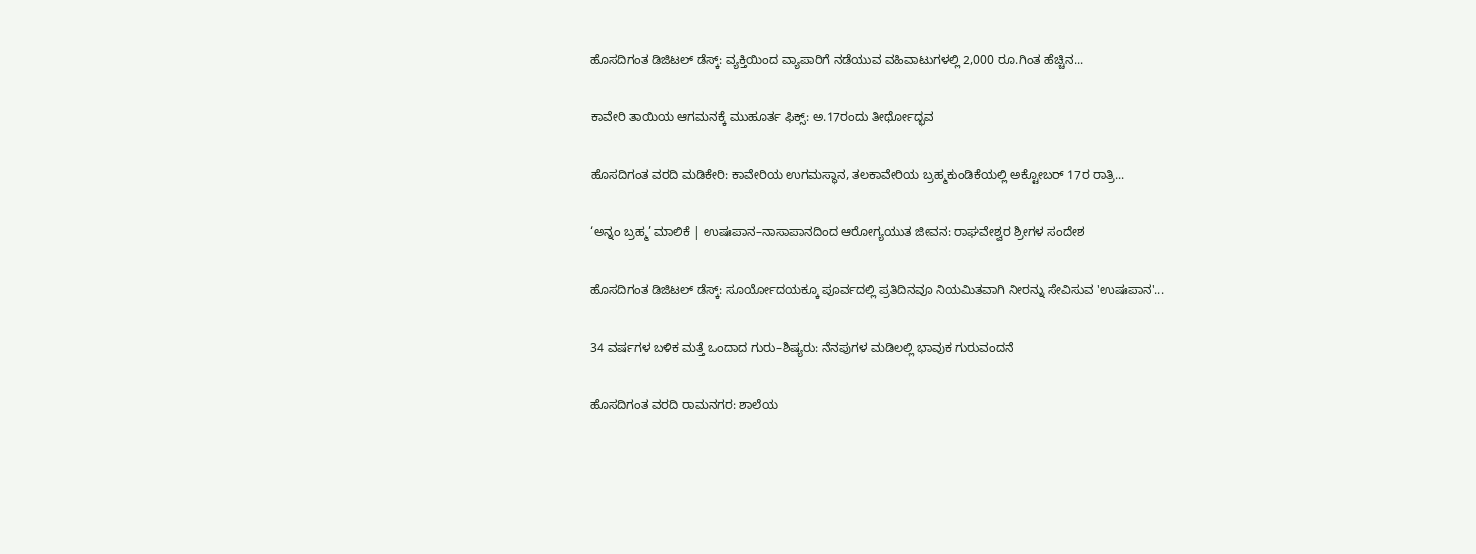ಹೊಸದಿಗಂತ ಡಿಜಿಟಲ್ ಡೆಸ್ಕ್: ವ್ಯಕ್ತಿಯಿಂದ ವ್ಯಾಪಾರಿಗೆ ನಡೆಯುವ ವಹಿವಾಟುಗಳಲ್ಲಿ 2,000 ರೂ.ಗಿಂತ ಹೆಚ್ಚಿನ...

ಕಾವೇರಿ ತಾಯಿಯ ಆಗಮನಕ್ಕೆ ಮುಹೂರ್ತ ಫಿಕ್ಸ್: ಅ.17ರಂದು ತೀರ್ಥೋದ್ಭವ

ಹೊಸದಿಗಂತ ವರದಿ ಮಡಿಕೇರಿ: ಕಾವೇರಿಯ ಉಗಮಸ್ಥಾನ, ತಲಕಾವೇರಿಯ ಬ್ರಹ್ಮಕುಂಡಿಕೆಯಲ್ಲಿ ಅಕ್ಟೋಬರ್ 17ರ ರಾತ್ರಿ...

‘ಅನ್ನಂ ಬ್ರಹ್ಮ’ ಮಾಲಿಕೆ | ಉಷಃಪಾನ–ನಾಸಾಪಾನದಿಂದ ಆರೋಗ್ಯಯುತ ಜೀವನ: ರಾಘವೇಶ್ವರ ಶ್ರೀಗಳ ಸಂದೇಶ

ಹೊಸದಿಗಂತ ಡಿಜಿಟಲ್ ಡೆಸ್ಕ್: ಸೂರ್ಯೋದಯಕ್ಕೂ ಪೂರ್ವದಲ್ಲಿ ಪ್ರತಿದಿನವೂ ನಿಯಮಿತವಾಗಿ ನೀರನ್ನು ಸೇವಿಸುವ 'ಉಷಃಪಾನ'...

34 ವರ್ಷಗಳ ಬಳಿಕ ಮತ್ತೆ ಒಂದಾದ ಗುರು–ಶಿಷ್ಯರು: ನೆನಪುಗಳ ಮಡಿಲಲ್ಲಿ ಭಾವುಕ ಗುರುವಂದನೆ

ಹೊಸದಿಗಂತ ವರದಿ ರಾಮನಗರ: ಶಾಲೆಯ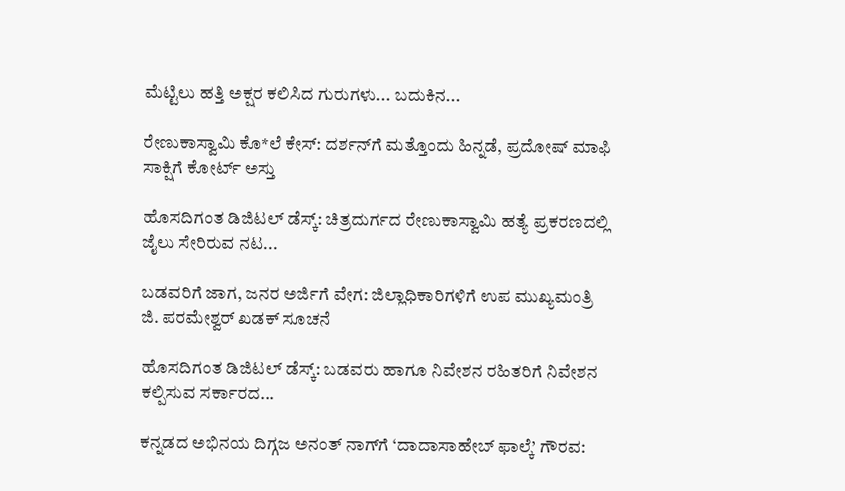ಮೆಟ್ಟಿಲು ಹತ್ತಿ ಅಕ್ಷರ ಕಲಿಸಿದ ಗುರುಗಳು... ಬದುಕಿನ...

ರೇಣುಕಾಸ್ವಾಮಿ ಕೊ*ಲೆ ಕೇಸ್‌: ದರ್ಶನ್‌ಗೆ ಮತ್ತೊಂದು ಹಿನ್ನಡೆ, ಪ್ರದೋಷ್ ಮಾಫಿ ಸಾಕ್ಷಿಗೆ ಕೋರ್ಟ್‌ ಅಸ್ತು

ಹೊಸದಿಗಂತ ಡಿಜಿಟಲ್ ಡೆಸ್ಕ್: ಚಿತ್ರದುರ್ಗದ ರೇಣುಕಾಸ್ವಾಮಿ ಹತ್ಯೆ ಪ್ರಕರಣದಲ್ಲಿ ಜೈಲು ಸೇರಿರುವ ನಟ...

ಬಡವರಿಗೆ ಜಾಗ, ಜನರ ಅರ್ಜಿಗೆ ವೇಗ: ಜಿಲ್ಲಾಧಿಕಾರಿಗಳಿಗೆ ಉಪ ಮುಖ್ಯಮಂತ್ರಿ ಜಿ. ಪರಮೇಶ್ವರ್ ಖಡಕ್ ಸೂಚನೆ

ಹೊಸದಿಗಂತ ಡಿಜಿಟಲ್ ಡೆಸ್ಕ್: ಬಡವರು ಹಾಗೂ ನಿವೇಶನ ರಹಿತರಿಗೆ ನಿವೇಶನ ಕಲ್ಪಿಸುವ ಸರ್ಕಾರದ...

ಕನ್ನಡದ ಅಭಿನಯ ದಿಗ್ಗಜ ಅನಂತ್ ನಾಗ್‌ಗೆ ‘ದಾದಾಸಾಹೇಬ್ ಫಾಲ್ಕೆ’ ಗೌರವ: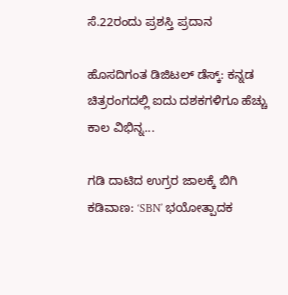ಸೆ.22ರಂದು ಪ್ರಶಸ್ತಿ ಪ್ರದಾನ

ಹೊಸದಿಗಂತ ಡಿಜಿಟಲ್ ಡೆಸ್ಕ್: ಕನ್ನಡ ಚಿತ್ರರಂಗದಲ್ಲಿ ಐದು ದಶಕಗಳಿಗೂ ಹೆಚ್ಚು ಕಾಲ ವಿಭಿನ್ನ...

ಗಡಿ ದಾಟಿದ ಉಗ್ರರ ಜಾಲಕ್ಕೆ ಬಿಗಿ ಕಡಿವಾಣ: ‘SBN’ ಭಯೋತ್ಪಾದಕ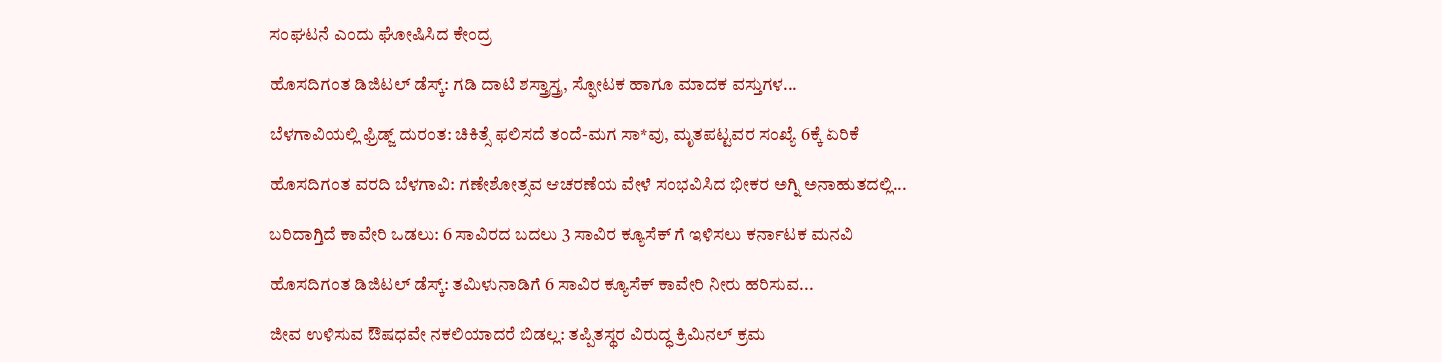ಸಂಘಟನೆ ಎಂದು ಘೋಷಿಸಿದ ಕೇಂದ್ರ

ಹೊಸದಿಗಂತ ಡಿಜಿಟಲ್ ಡೆಸ್ಕ್: ಗಡಿ ದಾಟಿ ಶಸ್ತ್ರಾಸ್ತ್ರ, ಸ್ಫೋಟಕ ಹಾಗೂ ಮಾದಕ ವಸ್ತುಗಳ...

ಬೆಳಗಾವಿಯಲ್ಲಿ ಫ್ರಿಡ್ಜ್ ದುರಂತ: ಚಿಕಿತ್ಸೆ ಫಲಿಸದೆ ತಂದೆ-ಮಗ ಸಾ*ವು, ಮೃತಪಟ್ಟವರ ಸಂಖ್ಯೆ 6ಕ್ಕೆ ಏರಿಕೆ

ಹೊಸದಿಗಂತ ವರದಿ ಬೆಳಗಾವಿ: ಗಣೇಶೋತ್ಸವ ಆಚರಣೆಯ ವೇಳೆ ಸಂಭವಿಸಿದ ಭೀಕರ ಅಗ್ನಿ ಅನಾಹುತದಲ್ಲಿ...

ಬರಿದಾಗ್ತಿದೆ ಕಾವೇರಿ ಒಡಲು: 6 ಸಾವಿರದ ಬದಲು 3 ಸಾವಿರ ಕ್ಯೂಸೆಕ್‌ ಗೆ ಇಳಿಸಲು ಕರ್ನಾಟಕ ಮನವಿ

ಹೊಸದಿಗಂತ ಡಿಜಿಟಲ್ ಡೆಸ್ಕ್: ತಮಿಳುನಾಡಿಗೆ 6 ಸಾವಿರ ಕ್ಯೂಸೆಕ್ ಕಾವೇರಿ ನೀರು ಹರಿಸುವ...

ಜೀವ ಉಳಿಸುವ ಔಷಧವೇ ನಕಲಿಯಾದರೆ ಬಿಡಲ್ಲ: ತಪ್ಪಿತಸ್ಥರ ವಿರುದ್ಧ ಕ್ರಿಮಿನಲ್ ಕ್ರಮ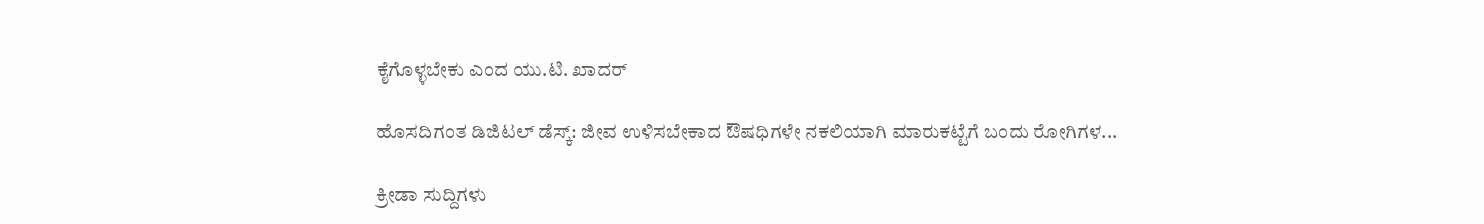ಕೈಗೊಳ್ಳಬೇಕು ಎಂದ ಯು.ಟಿ. ಖಾದರ್

ಹೊಸದಿಗಂತ ಡಿಜಿಟಲ್ ಡೆಸ್ಕ್: ಜೀವ ಉಳಿಸಬೇಕಾದ ಔಷಧಿಗಳೇ ನಕಲಿಯಾಗಿ ಮಾರುಕಟ್ಟೆಗೆ ಬಂದು ರೋಗಿಗಳ...

ಕ್ರೀಡಾ ಸುದ್ದಿಗಳು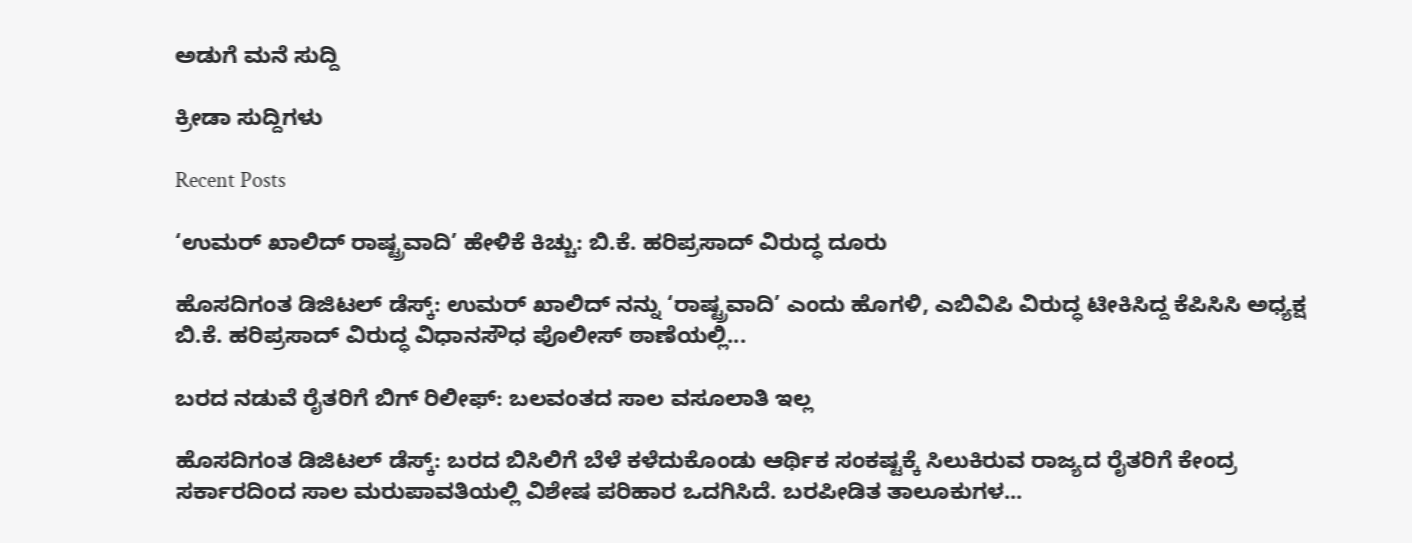ಅಡುಗೆ ಮನೆ ಸುದ್ದಿ

ಕ್ರೀಡಾ ಸುದ್ದಿಗಳು

Recent Posts

‘ಉಮರ್ ಖಾಲಿದ್ ರಾಷ್ಟ್ರವಾದಿ’ ಹೇಳಿಕೆ ಕಿಚ್ಚು: ಬಿ.ಕೆ. ಹರಿಪ್ರಸಾದ್ ವಿರುದ್ಧ ದೂರು

ಹೊಸದಿಗಂತ ಡಿಜಿಟಲ್ ಡೆಸ್ಕ್: ಉಮರ್ ಖಾಲಿದ್ ನನ್ನು ‘ರಾಷ್ಟ್ರವಾದಿ’ ಎಂದು ಹೊಗಳಿ, ಎಬಿವಿಪಿ ವಿರುದ್ಧ ಟೀಕಿಸಿದ್ದ ಕೆಪಿಸಿಸಿ ಅಧ್ಯಕ್ಷ ಬಿ.ಕೆ. ಹರಿಪ್ರಸಾದ್ ವಿರುದ್ಧ ವಿಧಾನಸೌಧ ಪೊಲೀಸ್ ಠಾಣೆಯಲ್ಲಿ...

ಬರದ ನಡುವೆ ರೈತರಿಗೆ ಬಿಗ್ ರಿಲೀಫ್: ಬಲವಂತದ ಸಾಲ ವಸೂಲಾತಿ ಇಲ್ಲ

ಹೊಸದಿಗಂತ ಡಿಜಿಟಲ್ ಡೆಸ್ಕ್: ಬರದ ಬಿಸಿಲಿಗೆ ಬೆಳೆ ಕಳೆದುಕೊಂಡು ಆರ್ಥಿಕ ಸಂಕಷ್ಟಕ್ಕೆ ಸಿಲುಕಿರುವ ರಾಜ್ಯದ ರೈತರಿಗೆ ಕೇಂದ್ರ ಸರ್ಕಾರದಿಂದ ಸಾಲ ಮರುಪಾವತಿಯಲ್ಲಿ ವಿಶೇಷ ಪರಿಹಾರ ಒದಗಿಸಿದೆ. ಬರಪೀಡಿತ ತಾಲೂಕುಗಳ...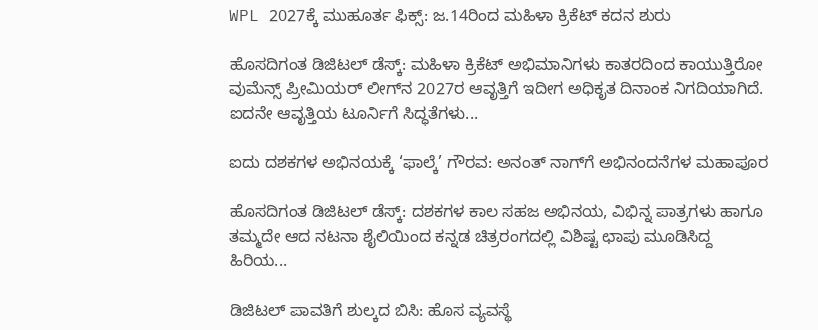WPL 2027ಕ್ಕೆ ಮುಹೂರ್ತ ಫಿಕ್ಸ್: ಜ.14ರಿಂದ ಮಹಿಳಾ ಕ್ರಿಕೆಟ್ ಕದನ ಶುರು

ಹೊಸದಿಗಂತ ಡಿಜಿಟಲ್ ಡೆಸ್ಕ್: ಮಹಿಳಾ ಕ್ರಿಕೆಟ್ ಅಭಿಮಾನಿಗಳು ಕಾತರದಿಂದ ಕಾಯುತ್ತಿರೋ ವುಮೆನ್ಸ್ ಪ್ರೀಮಿಯರ್ ಲೀಗ್‌ನ 2027ರ ಆವೃತ್ತಿಗೆ ಇದೀಗ ಅಧಿಕೃತ ದಿನಾಂಕ ನಿಗದಿಯಾಗಿದೆ. ಐದನೇ ಆವೃತ್ತಿಯ ಟೂರ್ನಿಗೆ ಸಿದ್ಧತೆಗಳು...

ಐದು ದಶಕಗಳ ಅಭಿನಯಕ್ಕೆ ‘ಫಾಲ್ಕೆ’ ಗೌರವ: ಅನಂತ್ ನಾಗ್‌ಗೆ ಅಭಿನಂದನೆಗಳ ಮಹಾಪೂರ

ಹೊಸದಿಗಂತ ಡಿಜಿಟಲ್ ಡೆಸ್ಕ್: ದಶಕಗಳ ಕಾಲ ಸಹಜ ಅಭಿನಯ, ವಿಭಿನ್ನ ಪಾತ್ರಗಳು ಹಾಗೂ ತಮ್ಮದೇ ಆದ ನಟನಾ ಶೈಲಿಯಿಂದ ಕನ್ನಡ ಚಿತ್ರರಂಗದಲ್ಲಿ ವಿಶಿಷ್ಟ ಛಾಪು ಮೂಡಿಸಿದ್ದ ಹಿರಿಯ...

ಡಿಜಿಟಲ್ ಪಾವತಿಗೆ ಶುಲ್ಕದ ಬಿಸಿ: ಹೊಸ ವ್ಯವಸ್ಥೆ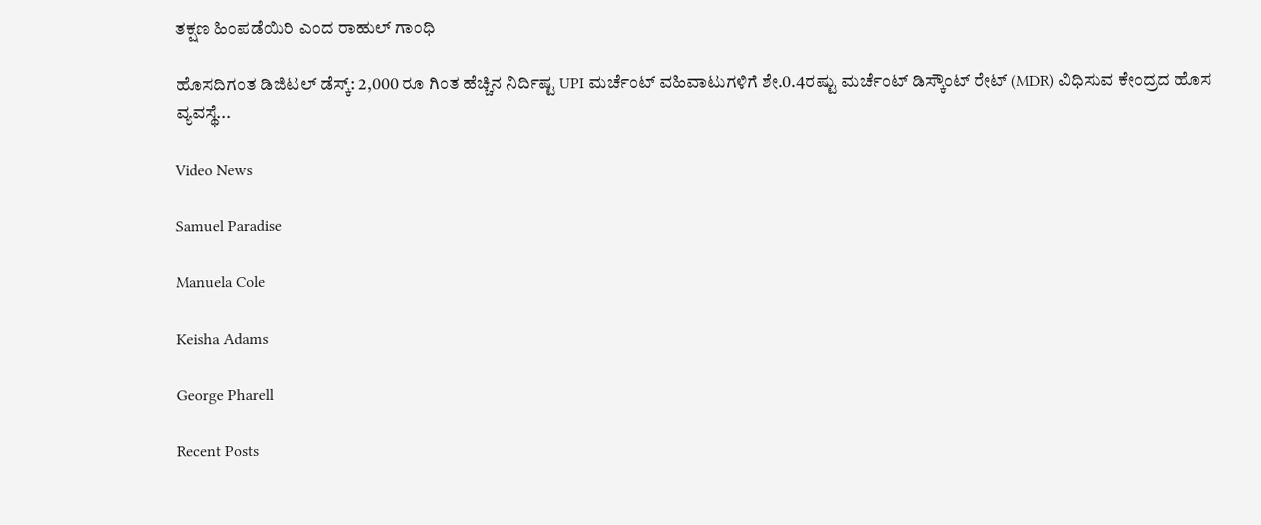ತಕ್ಷಣ ಹಿಂಪಡೆಯಿರಿ ಎಂದ ರಾಹುಲ್ ಗಾಂಧಿ

ಹೊಸದಿಗಂತ ಡಿಜಿಟಲ್ ಡೆಸ್ಕ್: 2,000 ರೂ ಗಿಂತ ಹೆಚ್ಚಿನ ನಿರ್ದಿಷ್ಟ UPI ಮರ್ಚೆಂಟ್ ವಹಿವಾಟುಗಳಿಗೆ ಶೇ.0.4ರಷ್ಟು ಮರ್ಚೆಂಟ್ ಡಿಸ್ಕೌಂಟ್ ರೇಟ್ (MDR) ವಿಧಿಸುವ ಕೇಂದ್ರದ ಹೊಸ ವ್ಯವಸ್ಥೆ...

Video News

Samuel Paradise

Manuela Cole

Keisha Adams

George Pharell

Recent Posts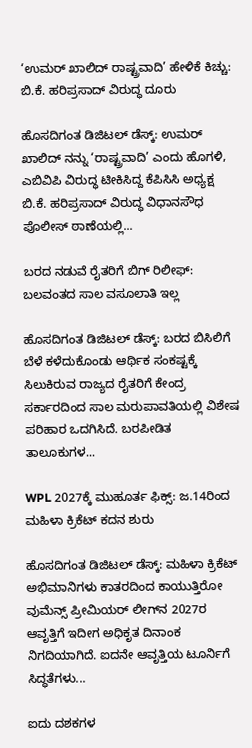‘ಉಮರ್ ಖಾಲಿದ್ ರಾಷ್ಟ್ರವಾದಿ’ ಹೇಳಿಕೆ ಕಿಚ್ಚು: ಬಿ.ಕೆ. ಹರಿಪ್ರಸಾದ್ ವಿರುದ್ಧ ದೂರು

ಹೊಸದಿಗಂತ ಡಿಜಿಟಲ್ ಡೆಸ್ಕ್: ಉಮರ್ ಖಾಲಿದ್ ನನ್ನು ‘ರಾಷ್ಟ್ರವಾದಿ’ ಎಂದು ಹೊಗಳಿ, ಎಬಿವಿಪಿ ವಿರುದ್ಧ ಟೀಕಿಸಿದ್ದ ಕೆಪಿಸಿಸಿ ಅಧ್ಯಕ್ಷ ಬಿ.ಕೆ. ಹರಿಪ್ರಸಾದ್ ವಿರುದ್ಧ ವಿಧಾನಸೌಧ ಪೊಲೀಸ್ ಠಾಣೆಯಲ್ಲಿ...

ಬರದ ನಡುವೆ ರೈತರಿಗೆ ಬಿಗ್ ರಿಲೀಫ್: ಬಲವಂತದ ಸಾಲ ವಸೂಲಾತಿ ಇಲ್ಲ

ಹೊಸದಿಗಂತ ಡಿಜಿಟಲ್ ಡೆಸ್ಕ್: ಬರದ ಬಿಸಿಲಿಗೆ ಬೆಳೆ ಕಳೆದುಕೊಂಡು ಆರ್ಥಿಕ ಸಂಕಷ್ಟಕ್ಕೆ ಸಿಲುಕಿರುವ ರಾಜ್ಯದ ರೈತರಿಗೆ ಕೇಂದ್ರ ಸರ್ಕಾರದಿಂದ ಸಾಲ ಮರುಪಾವತಿಯಲ್ಲಿ ವಿಶೇಷ ಪರಿಹಾರ ಒದಗಿಸಿದೆ. ಬರಪೀಡಿತ ತಾಲೂಕುಗಳ...

WPL 2027ಕ್ಕೆ ಮುಹೂರ್ತ ಫಿಕ್ಸ್: ಜ.14ರಿಂದ ಮಹಿಳಾ ಕ್ರಿಕೆಟ್ ಕದನ ಶುರು

ಹೊಸದಿಗಂತ ಡಿಜಿಟಲ್ ಡೆಸ್ಕ್: ಮಹಿಳಾ ಕ್ರಿಕೆಟ್ ಅಭಿಮಾನಿಗಳು ಕಾತರದಿಂದ ಕಾಯುತ್ತಿರೋ ವುಮೆನ್ಸ್ ಪ್ರೀಮಿಯರ್ ಲೀಗ್‌ನ 2027ರ ಆವೃತ್ತಿಗೆ ಇದೀಗ ಅಧಿಕೃತ ದಿನಾಂಕ ನಿಗದಿಯಾಗಿದೆ. ಐದನೇ ಆವೃತ್ತಿಯ ಟೂರ್ನಿಗೆ ಸಿದ್ಧತೆಗಳು...

ಐದು ದಶಕಗಳ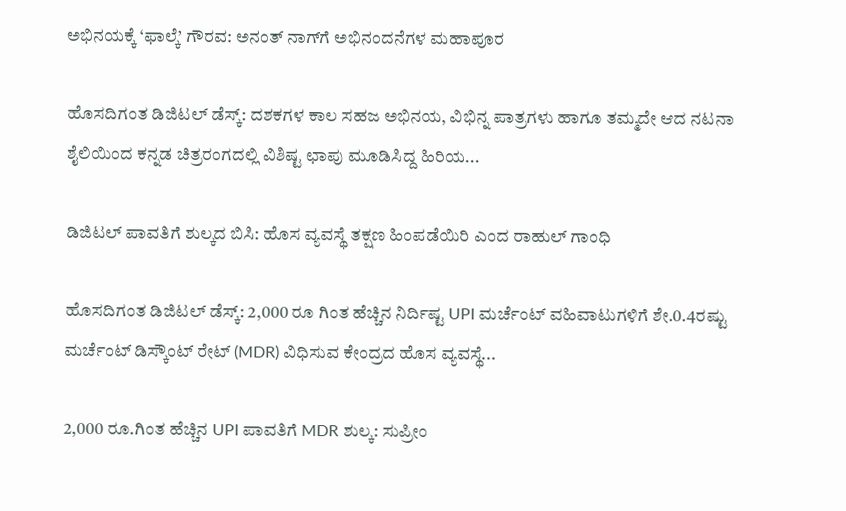ಅಭಿನಯಕ್ಕೆ ‘ಫಾಲ್ಕೆ’ ಗೌರವ: ಅನಂತ್ ನಾಗ್‌ಗೆ ಅಭಿನಂದನೆಗಳ ಮಹಾಪೂರ

ಹೊಸದಿಗಂತ ಡಿಜಿಟಲ್ ಡೆಸ್ಕ್: ದಶಕಗಳ ಕಾಲ ಸಹಜ ಅಭಿನಯ, ವಿಭಿನ್ನ ಪಾತ್ರಗಳು ಹಾಗೂ ತಮ್ಮದೇ ಆದ ನಟನಾ ಶೈಲಿಯಿಂದ ಕನ್ನಡ ಚಿತ್ರರಂಗದಲ್ಲಿ ವಿಶಿಷ್ಟ ಛಾಪು ಮೂಡಿಸಿದ್ದ ಹಿರಿಯ...

ಡಿಜಿಟಲ್ ಪಾವತಿಗೆ ಶುಲ್ಕದ ಬಿಸಿ: ಹೊಸ ವ್ಯವಸ್ಥೆ ತಕ್ಷಣ ಹಿಂಪಡೆಯಿರಿ ಎಂದ ರಾಹುಲ್ ಗಾಂಧಿ

ಹೊಸದಿಗಂತ ಡಿಜಿಟಲ್ ಡೆಸ್ಕ್: 2,000 ರೂ ಗಿಂತ ಹೆಚ್ಚಿನ ನಿರ್ದಿಷ್ಟ UPI ಮರ್ಚೆಂಟ್ ವಹಿವಾಟುಗಳಿಗೆ ಶೇ.0.4ರಷ್ಟು ಮರ್ಚೆಂಟ್ ಡಿಸ್ಕೌಂಟ್ ರೇಟ್ (MDR) ವಿಧಿಸುವ ಕೇಂದ್ರದ ಹೊಸ ವ್ಯವಸ್ಥೆ...

2,000 ರೂ.ಗಿಂತ ಹೆಚ್ಚಿನ UPI ಪಾವತಿಗೆ MDR ಶುಲ್ಕ: ಸುಪ್ರೀಂ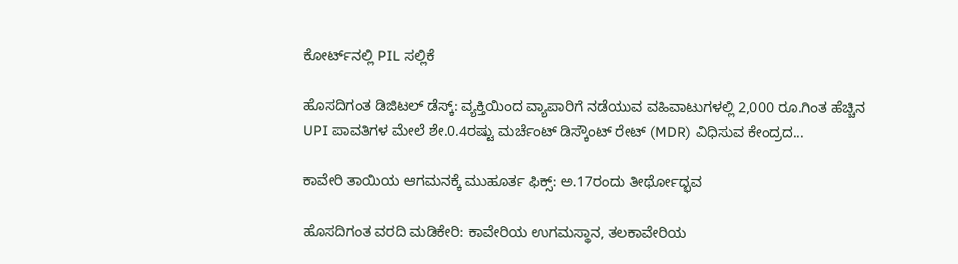ಕೋರ್ಟ್‌ನಲ್ಲಿ PIL ಸಲ್ಲಿಕೆ

ಹೊಸದಿಗಂತ ಡಿಜಿಟಲ್ ಡೆಸ್ಕ್: ವ್ಯಕ್ತಿಯಿಂದ ವ್ಯಾಪಾರಿಗೆ ನಡೆಯುವ ವಹಿವಾಟುಗಳಲ್ಲಿ 2,000 ರೂ.ಗಿಂತ ಹೆಚ್ಚಿನ UPI ಪಾವತಿಗಳ ಮೇಲೆ ಶೇ.0.4ರಷ್ಟು ಮರ್ಚೆಂಟ್ ಡಿಸ್ಕೌಂಟ್ ರೇಟ್ (MDR) ವಿಧಿಸುವ ಕೇಂದ್ರದ...

ಕಾವೇರಿ ತಾಯಿಯ ಆಗಮನಕ್ಕೆ ಮುಹೂರ್ತ ಫಿಕ್ಸ್: ಅ.17ರಂದು ತೀರ್ಥೋದ್ಭವ

ಹೊಸದಿಗಂತ ವರದಿ ಮಡಿಕೇರಿ: ಕಾವೇರಿಯ ಉಗಮಸ್ಥಾನ, ತಲಕಾವೇರಿಯ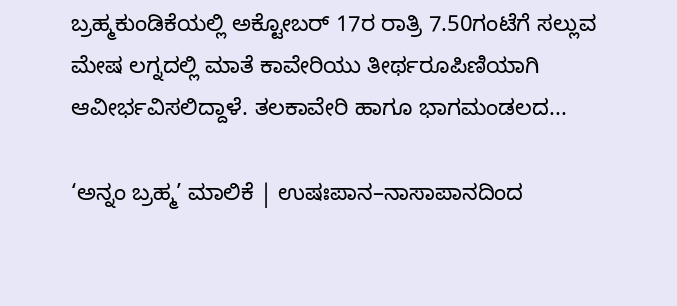ಬ್ರಹ್ಮಕುಂಡಿಕೆಯಲ್ಲಿ ಅಕ್ಟೋಬರ್ 17ರ ರಾತ್ರಿ 7.50ಗಂಟೆಗೆ ಸಲ್ಲುವ ಮೇಷ ಲಗ್ನದಲ್ಲಿ ಮಾತೆ ಕಾವೇರಿಯು ತೀರ್ಥರೂಪಿಣಿಯಾಗಿ ಆವೀರ್ಭವಿಸಲಿದ್ದಾಳೆ. ತಲಕಾವೇರಿ ಹಾಗೂ ಭಾಗಮಂಡಲದ...

‘ಅನ್ನಂ ಬ್ರಹ್ಮ’ ಮಾಲಿಕೆ | ಉಷಃಪಾನ–ನಾಸಾಪಾನದಿಂದ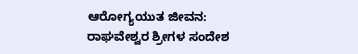ಆರೋಗ್ಯಯುತ ಜೀವನ: ರಾಘವೇಶ್ವರ ಶ್ರೀಗಳ ಸಂದೇಶ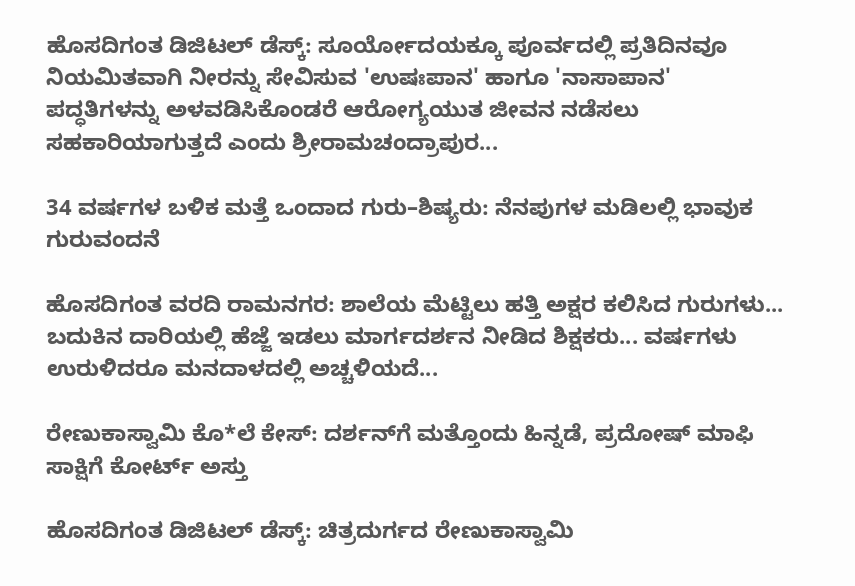ಹೊಸದಿಗಂತ ಡಿಜಿಟಲ್ ಡೆಸ್ಕ್: ಸೂರ್ಯೋದಯಕ್ಕೂ ಪೂರ್ವದಲ್ಲಿ ಪ್ರತಿದಿನವೂ ನಿಯಮಿತವಾಗಿ ನೀರನ್ನು ಸೇವಿಸುವ 'ಉಷಃಪಾನ' ಹಾಗೂ 'ನಾಸಾಪಾನ' ಪದ್ಧತಿಗಳನ್ನು ಅಳವಡಿಸಿಕೊಂಡರೆ ಆರೋಗ್ಯಯುತ ಜೀವನ ನಡೆಸಲು ಸಹಕಾರಿಯಾಗುತ್ತದೆ ಎಂದು ಶ್ರೀರಾಮಚಂದ್ರಾಪುರ...

34 ವರ್ಷಗಳ ಬಳಿಕ ಮತ್ತೆ ಒಂದಾದ ಗುರು–ಶಿಷ್ಯರು: ನೆನಪುಗಳ ಮಡಿಲಲ್ಲಿ ಭಾವುಕ ಗುರುವಂದನೆ

ಹೊಸದಿಗಂತ ವರದಿ ರಾಮನಗರ: ಶಾಲೆಯ ಮೆಟ್ಟಿಲು ಹತ್ತಿ ಅಕ್ಷರ ಕಲಿಸಿದ ಗುರುಗಳು... ಬದುಕಿನ ದಾರಿಯಲ್ಲಿ ಹೆಜ್ಜೆ ಇಡಲು ಮಾರ್ಗದರ್ಶನ ನೀಡಿದ ಶಿಕ್ಷಕರು... ವರ್ಷಗಳು ಉರುಳಿದರೂ ಮನದಾಳದಲ್ಲಿ ಅಚ್ಚಳಿಯದೆ...

ರೇಣುಕಾಸ್ವಾಮಿ ಕೊ*ಲೆ ಕೇಸ್‌: ದರ್ಶನ್‌ಗೆ ಮತ್ತೊಂದು ಹಿನ್ನಡೆ, ಪ್ರದೋಷ್ ಮಾಫಿ ಸಾಕ್ಷಿಗೆ ಕೋರ್ಟ್‌ ಅಸ್ತು

ಹೊಸದಿಗಂತ ಡಿಜಿಟಲ್ ಡೆಸ್ಕ್: ಚಿತ್ರದುರ್ಗದ ರೇಣುಕಾಸ್ವಾಮಿ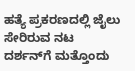ಹತ್ಯೆ ಪ್ರಕರಣದಲ್ಲಿ ಜೈಲು ಸೇರಿರುವ ನಟ ದರ್ಶನ್‌ಗೆ ಮತ್ತೊಂದು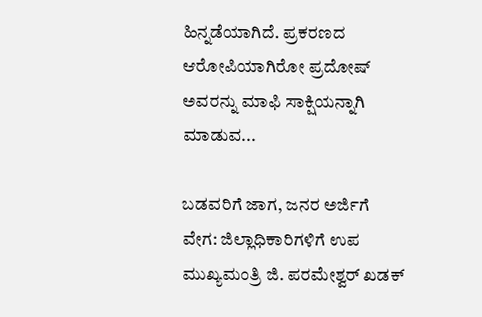ಹಿನ್ನಡೆಯಾಗಿದೆ. ಪ್ರಕರಣದ ಆರೋಪಿಯಾಗಿರೋ ಪ್ರದೋಷ್ ಅವರನ್ನು ಮಾಫಿ ಸಾಕ್ಷಿಯನ್ನಾಗಿ ಮಾಡುವ...

ಬಡವರಿಗೆ ಜಾಗ, ಜನರ ಅರ್ಜಿಗೆ ವೇಗ: ಜಿಲ್ಲಾಧಿಕಾರಿಗಳಿಗೆ ಉಪ ಮುಖ್ಯಮಂತ್ರಿ ಜಿ. ಪರಮೇಶ್ವರ್ ಖಡಕ್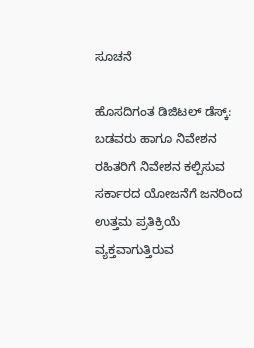ಸೂಚನೆ

ಹೊಸದಿಗಂತ ಡಿಜಿಟಲ್ ಡೆಸ್ಕ್: ಬಡವರು ಹಾಗೂ ನಿವೇಶನ ರಹಿತರಿಗೆ ನಿವೇಶನ ಕಲ್ಪಿಸುವ ಸರ್ಕಾರದ ಯೋಜನೆಗೆ ಜನರಿಂದ ಉತ್ತಮ ಪ್ರತಿಕ್ರಿಯೆ ವ್ಯಕ್ತವಾಗುತ್ತಿರುವ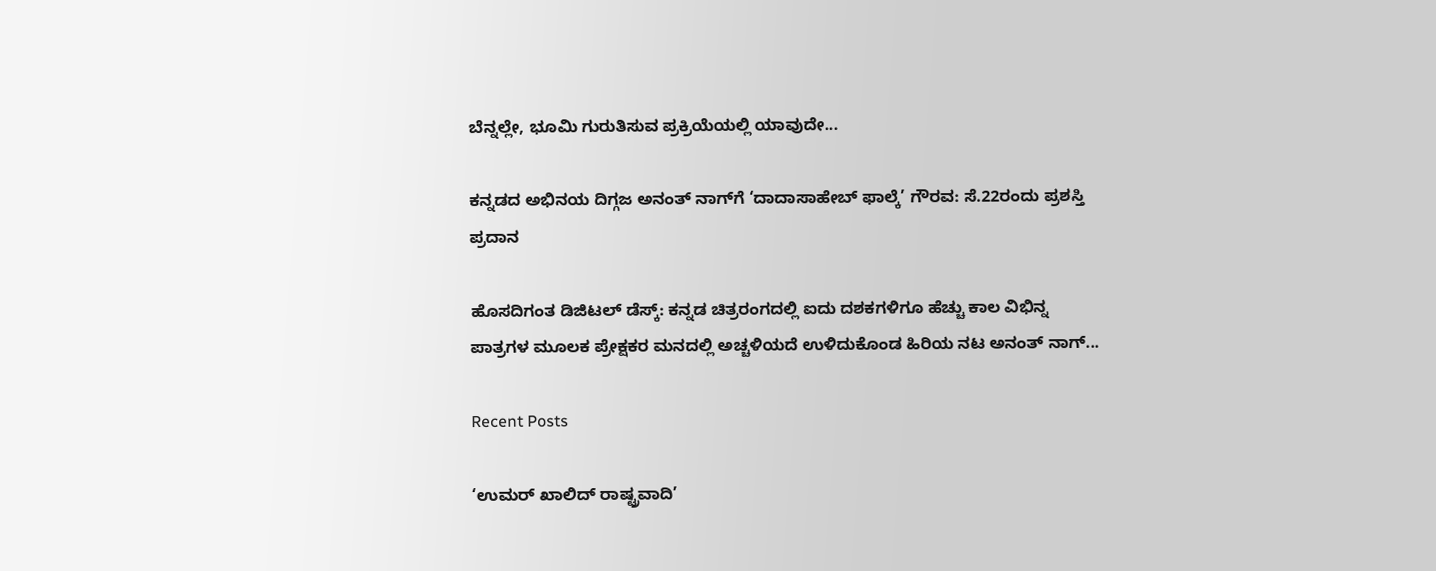ಬೆನ್ನಲ್ಲೇ, ಭೂಮಿ ಗುರುತಿಸುವ ಪ್ರಕ್ರಿಯೆಯಲ್ಲಿ ಯಾವುದೇ...

ಕನ್ನಡದ ಅಭಿನಯ ದಿಗ್ಗಜ ಅನಂತ್ ನಾಗ್‌ಗೆ ‘ದಾದಾಸಾಹೇಬ್ ಫಾಲ್ಕೆ’ ಗೌರವ: ಸೆ.22ರಂದು ಪ್ರಶಸ್ತಿ ಪ್ರದಾನ

ಹೊಸದಿಗಂತ ಡಿಜಿಟಲ್ ಡೆಸ್ಕ್: ಕನ್ನಡ ಚಿತ್ರರಂಗದಲ್ಲಿ ಐದು ದಶಕಗಳಿಗೂ ಹೆಚ್ಚು ಕಾಲ ವಿಭಿನ್ನ ಪಾತ್ರಗಳ ಮೂಲಕ ಪ್ರೇಕ್ಷಕರ ಮನದಲ್ಲಿ ಅಚ್ಚಳಿಯದೆ ಉಳಿದುಕೊಂಡ ಹಿರಿಯ ನಟ ಅನಂತ್ ನಾಗ್...

Recent Posts

‘ಉಮರ್ ಖಾಲಿದ್ ರಾಷ್ಟ್ರವಾದಿ’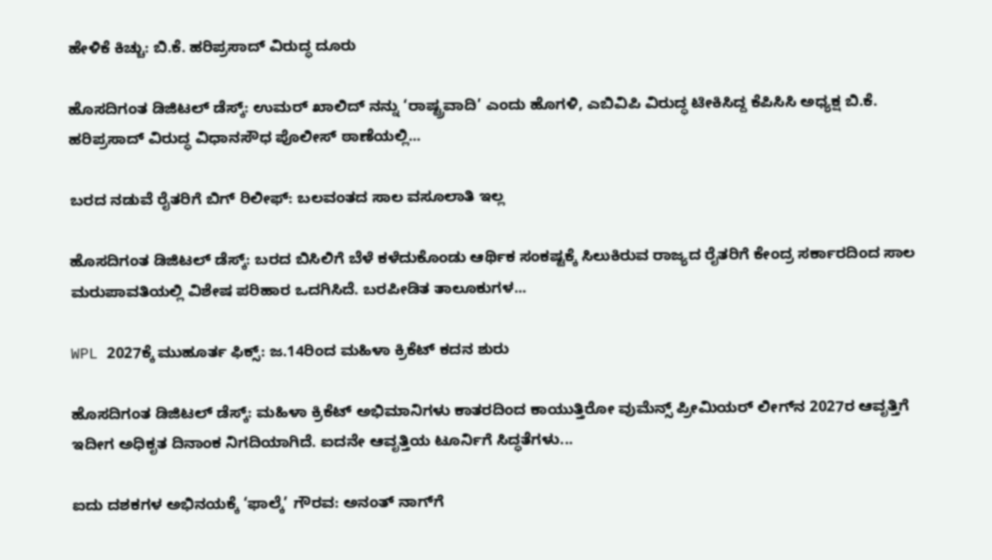ಹೇಳಿಕೆ ಕಿಚ್ಚು: ಬಿ.ಕೆ. ಹರಿಪ್ರಸಾದ್ ವಿರುದ್ಧ ದೂರು

ಹೊಸದಿಗಂತ ಡಿಜಿಟಲ್ ಡೆಸ್ಕ್: ಉಮರ್ ಖಾಲಿದ್ ನನ್ನು ‘ರಾಷ್ಟ್ರವಾದಿ’ ಎಂದು ಹೊಗಳಿ, ಎಬಿವಿಪಿ ವಿರುದ್ಧ ಟೀಕಿಸಿದ್ದ ಕೆಪಿಸಿಸಿ ಅಧ್ಯಕ್ಷ ಬಿ.ಕೆ. ಹರಿಪ್ರಸಾದ್ ವಿರುದ್ಧ ವಿಧಾನಸೌಧ ಪೊಲೀಸ್ ಠಾಣೆಯಲ್ಲಿ...

ಬರದ ನಡುವೆ ರೈತರಿಗೆ ಬಿಗ್ ರಿಲೀಫ್: ಬಲವಂತದ ಸಾಲ ವಸೂಲಾತಿ ಇಲ್ಲ

ಹೊಸದಿಗಂತ ಡಿಜಿಟಲ್ ಡೆಸ್ಕ್: ಬರದ ಬಿಸಿಲಿಗೆ ಬೆಳೆ ಕಳೆದುಕೊಂಡು ಆರ್ಥಿಕ ಸಂಕಷ್ಟಕ್ಕೆ ಸಿಲುಕಿರುವ ರಾಜ್ಯದ ರೈತರಿಗೆ ಕೇಂದ್ರ ಸರ್ಕಾರದಿಂದ ಸಾಲ ಮರುಪಾವತಿಯಲ್ಲಿ ವಿಶೇಷ ಪರಿಹಾರ ಒದಗಿಸಿದೆ. ಬರಪೀಡಿತ ತಾಲೂಕುಗಳ...

WPL 2027ಕ್ಕೆ ಮುಹೂರ್ತ ಫಿಕ್ಸ್: ಜ.14ರಿಂದ ಮಹಿಳಾ ಕ್ರಿಕೆಟ್ ಕದನ ಶುರು

ಹೊಸದಿಗಂತ ಡಿಜಿಟಲ್ ಡೆಸ್ಕ್: ಮಹಿಳಾ ಕ್ರಿಕೆಟ್ ಅಭಿಮಾನಿಗಳು ಕಾತರದಿಂದ ಕಾಯುತ್ತಿರೋ ವುಮೆನ್ಸ್ ಪ್ರೀಮಿಯರ್ ಲೀಗ್‌ನ 2027ರ ಆವೃತ್ತಿಗೆ ಇದೀಗ ಅಧಿಕೃತ ದಿನಾಂಕ ನಿಗದಿಯಾಗಿದೆ. ಐದನೇ ಆವೃತ್ತಿಯ ಟೂರ್ನಿಗೆ ಸಿದ್ಧತೆಗಳು...

ಐದು ದಶಕಗಳ ಅಭಿನಯಕ್ಕೆ ‘ಫಾಲ್ಕೆ’ ಗೌರವ: ಅನಂತ್ ನಾಗ್‌ಗೆ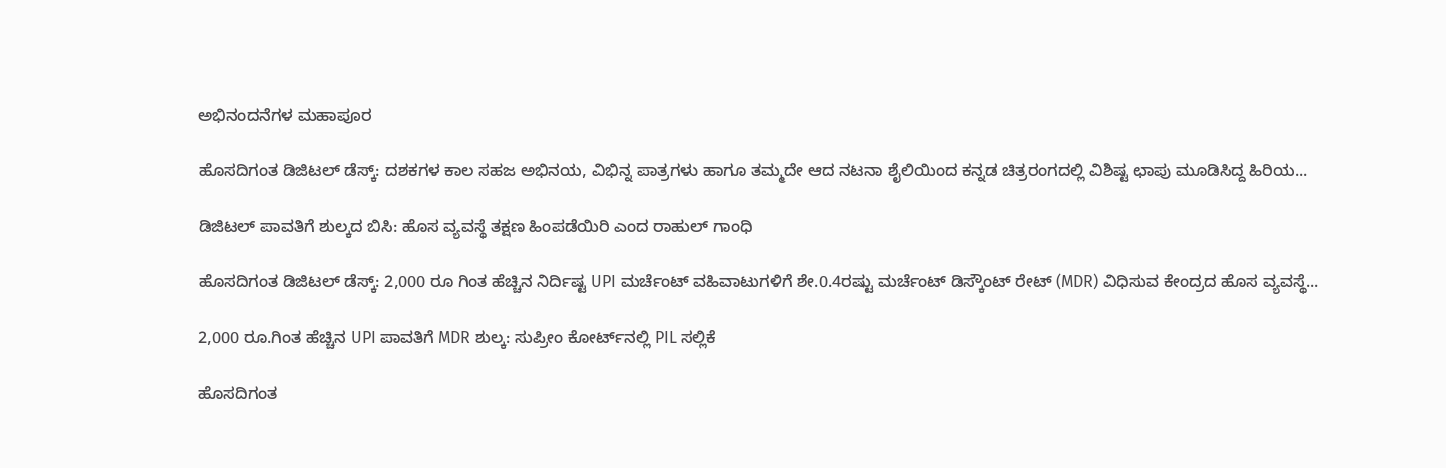ಅಭಿನಂದನೆಗಳ ಮಹಾಪೂರ

ಹೊಸದಿಗಂತ ಡಿಜಿಟಲ್ ಡೆಸ್ಕ್: ದಶಕಗಳ ಕಾಲ ಸಹಜ ಅಭಿನಯ, ವಿಭಿನ್ನ ಪಾತ್ರಗಳು ಹಾಗೂ ತಮ್ಮದೇ ಆದ ನಟನಾ ಶೈಲಿಯಿಂದ ಕನ್ನಡ ಚಿತ್ರರಂಗದಲ್ಲಿ ವಿಶಿಷ್ಟ ಛಾಪು ಮೂಡಿಸಿದ್ದ ಹಿರಿಯ...

ಡಿಜಿಟಲ್ ಪಾವತಿಗೆ ಶುಲ್ಕದ ಬಿಸಿ: ಹೊಸ ವ್ಯವಸ್ಥೆ ತಕ್ಷಣ ಹಿಂಪಡೆಯಿರಿ ಎಂದ ರಾಹುಲ್ ಗಾಂಧಿ

ಹೊಸದಿಗಂತ ಡಿಜಿಟಲ್ ಡೆಸ್ಕ್: 2,000 ರೂ ಗಿಂತ ಹೆಚ್ಚಿನ ನಿರ್ದಿಷ್ಟ UPI ಮರ್ಚೆಂಟ್ ವಹಿವಾಟುಗಳಿಗೆ ಶೇ.0.4ರಷ್ಟು ಮರ್ಚೆಂಟ್ ಡಿಸ್ಕೌಂಟ್ ರೇಟ್ (MDR) ವಿಧಿಸುವ ಕೇಂದ್ರದ ಹೊಸ ವ್ಯವಸ್ಥೆ...

2,000 ರೂ.ಗಿಂತ ಹೆಚ್ಚಿನ UPI ಪಾವತಿಗೆ MDR ಶುಲ್ಕ: ಸುಪ್ರೀಂ ಕೋರ್ಟ್‌ನಲ್ಲಿ PIL ಸಲ್ಲಿಕೆ

ಹೊಸದಿಗಂತ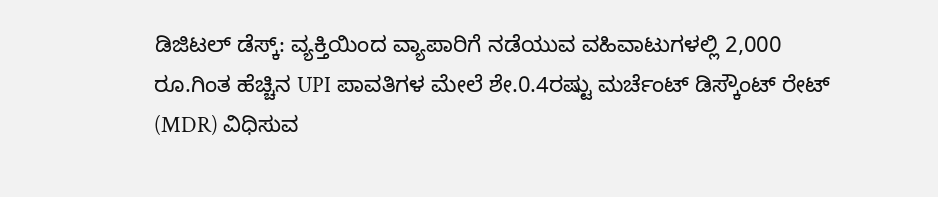ಡಿಜಿಟಲ್ ಡೆಸ್ಕ್: ವ್ಯಕ್ತಿಯಿಂದ ವ್ಯಾಪಾರಿಗೆ ನಡೆಯುವ ವಹಿವಾಟುಗಳಲ್ಲಿ 2,000 ರೂ.ಗಿಂತ ಹೆಚ್ಚಿನ UPI ಪಾವತಿಗಳ ಮೇಲೆ ಶೇ.0.4ರಷ್ಟು ಮರ್ಚೆಂಟ್ ಡಿಸ್ಕೌಂಟ್ ರೇಟ್ (MDR) ವಿಧಿಸುವ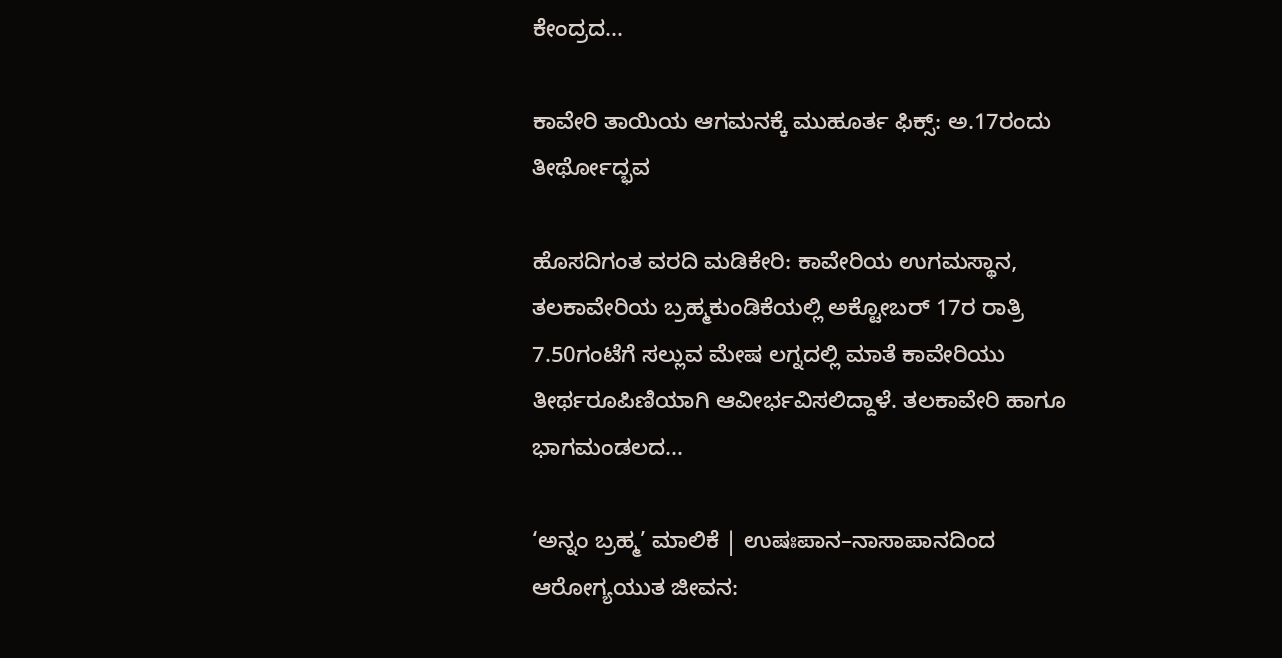ಕೇಂದ್ರದ...

ಕಾವೇರಿ ತಾಯಿಯ ಆಗಮನಕ್ಕೆ ಮುಹೂರ್ತ ಫಿಕ್ಸ್: ಅ.17ರಂದು ತೀರ್ಥೋದ್ಭವ

ಹೊಸದಿಗಂತ ವರದಿ ಮಡಿಕೇರಿ: ಕಾವೇರಿಯ ಉಗಮಸ್ಥಾನ, ತಲಕಾವೇರಿಯ ಬ್ರಹ್ಮಕುಂಡಿಕೆಯಲ್ಲಿ ಅಕ್ಟೋಬರ್ 17ರ ರಾತ್ರಿ 7.50ಗಂಟೆಗೆ ಸಲ್ಲುವ ಮೇಷ ಲಗ್ನದಲ್ಲಿ ಮಾತೆ ಕಾವೇರಿಯು ತೀರ್ಥರೂಪಿಣಿಯಾಗಿ ಆವೀರ್ಭವಿಸಲಿದ್ದಾಳೆ. ತಲಕಾವೇರಿ ಹಾಗೂ ಭಾಗಮಂಡಲದ...

‘ಅನ್ನಂ ಬ್ರಹ್ಮ’ ಮಾಲಿಕೆ | ಉಷಃಪಾನ–ನಾಸಾಪಾನದಿಂದ ಆರೋಗ್ಯಯುತ ಜೀವನ: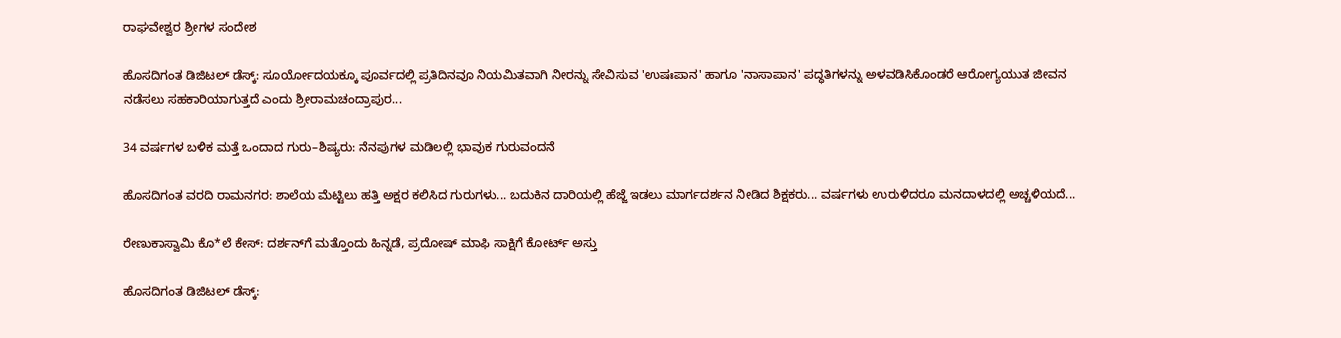ರಾಘವೇಶ್ವರ ಶ್ರೀಗಳ ಸಂದೇಶ

ಹೊಸದಿಗಂತ ಡಿಜಿಟಲ್ ಡೆಸ್ಕ್: ಸೂರ್ಯೋದಯಕ್ಕೂ ಪೂರ್ವದಲ್ಲಿ ಪ್ರತಿದಿನವೂ ನಿಯಮಿತವಾಗಿ ನೀರನ್ನು ಸೇವಿಸುವ 'ಉಷಃಪಾನ' ಹಾಗೂ 'ನಾಸಾಪಾನ' ಪದ್ಧತಿಗಳನ್ನು ಅಳವಡಿಸಿಕೊಂಡರೆ ಆರೋಗ್ಯಯುತ ಜೀವನ ನಡೆಸಲು ಸಹಕಾರಿಯಾಗುತ್ತದೆ ಎಂದು ಶ್ರೀರಾಮಚಂದ್ರಾಪುರ...

34 ವರ್ಷಗಳ ಬಳಿಕ ಮತ್ತೆ ಒಂದಾದ ಗುರು–ಶಿಷ್ಯರು: ನೆನಪುಗಳ ಮಡಿಲಲ್ಲಿ ಭಾವುಕ ಗುರುವಂದನೆ

ಹೊಸದಿಗಂತ ವರದಿ ರಾಮನಗರ: ಶಾಲೆಯ ಮೆಟ್ಟಿಲು ಹತ್ತಿ ಅಕ್ಷರ ಕಲಿಸಿದ ಗುರುಗಳು... ಬದುಕಿನ ದಾರಿಯಲ್ಲಿ ಹೆಜ್ಜೆ ಇಡಲು ಮಾರ್ಗದರ್ಶನ ನೀಡಿದ ಶಿಕ್ಷಕರು... ವರ್ಷಗಳು ಉರುಳಿದರೂ ಮನದಾಳದಲ್ಲಿ ಅಚ್ಚಳಿಯದೆ...

ರೇಣುಕಾಸ್ವಾಮಿ ಕೊ*ಲೆ ಕೇಸ್‌: ದರ್ಶನ್‌ಗೆ ಮತ್ತೊಂದು ಹಿನ್ನಡೆ, ಪ್ರದೋಷ್ ಮಾಫಿ ಸಾಕ್ಷಿಗೆ ಕೋರ್ಟ್‌ ಅಸ್ತು

ಹೊಸದಿಗಂತ ಡಿಜಿಟಲ್ ಡೆಸ್ಕ್: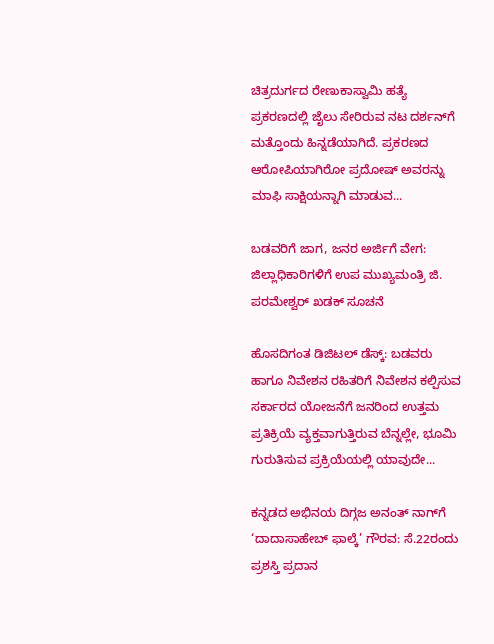ಚಿತ್ರದುರ್ಗದ ರೇಣುಕಾಸ್ವಾಮಿ ಹತ್ಯೆ ಪ್ರಕರಣದಲ್ಲಿ ಜೈಲು ಸೇರಿರುವ ನಟ ದರ್ಶನ್‌ಗೆ ಮತ್ತೊಂದು ಹಿನ್ನಡೆಯಾಗಿದೆ. ಪ್ರಕರಣದ ಆರೋಪಿಯಾಗಿರೋ ಪ್ರದೋಷ್ ಅವರನ್ನು ಮಾಫಿ ಸಾಕ್ಷಿಯನ್ನಾಗಿ ಮಾಡುವ...

ಬಡವರಿಗೆ ಜಾಗ, ಜನರ ಅರ್ಜಿಗೆ ವೇಗ: ಜಿಲ್ಲಾಧಿಕಾರಿಗಳಿಗೆ ಉಪ ಮುಖ್ಯಮಂತ್ರಿ ಜಿ. ಪರಮೇಶ್ವರ್ ಖಡಕ್ ಸೂಚನೆ

ಹೊಸದಿಗಂತ ಡಿಜಿಟಲ್ ಡೆಸ್ಕ್: ಬಡವರು ಹಾಗೂ ನಿವೇಶನ ರಹಿತರಿಗೆ ನಿವೇಶನ ಕಲ್ಪಿಸುವ ಸರ್ಕಾರದ ಯೋಜನೆಗೆ ಜನರಿಂದ ಉತ್ತಮ ಪ್ರತಿಕ್ರಿಯೆ ವ್ಯಕ್ತವಾಗುತ್ತಿರುವ ಬೆನ್ನಲ್ಲೇ, ಭೂಮಿ ಗುರುತಿಸುವ ಪ್ರಕ್ರಿಯೆಯಲ್ಲಿ ಯಾವುದೇ...

ಕನ್ನಡದ ಅಭಿನಯ ದಿಗ್ಗಜ ಅನಂತ್ ನಾಗ್‌ಗೆ ‘ದಾದಾಸಾಹೇಬ್ ಫಾಲ್ಕೆ’ ಗೌರವ: ಸೆ.22ರಂದು ಪ್ರಶಸ್ತಿ ಪ್ರದಾನ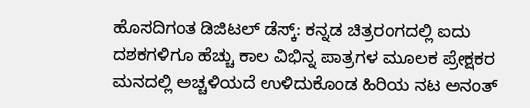ಹೊಸದಿಗಂತ ಡಿಜಿಟಲ್ ಡೆಸ್ಕ್: ಕನ್ನಡ ಚಿತ್ರರಂಗದಲ್ಲಿ ಐದು ದಶಕಗಳಿಗೂ ಹೆಚ್ಚು ಕಾಲ ವಿಭಿನ್ನ ಪಾತ್ರಗಳ ಮೂಲಕ ಪ್ರೇಕ್ಷಕರ ಮನದಲ್ಲಿ ಅಚ್ಚಳಿಯದೆ ಉಳಿದುಕೊಂಡ ಹಿರಿಯ ನಟ ಅನಂತ್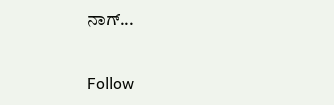ನಾಗ್...

Follow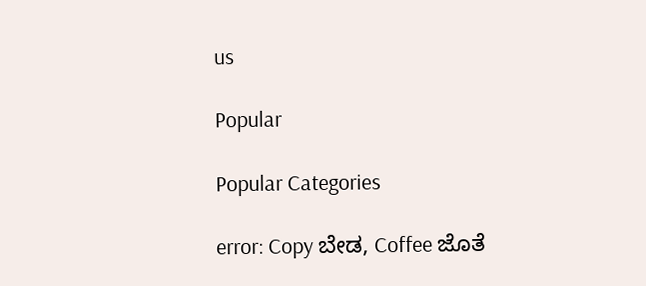us

Popular

Popular Categories

error: Copy ಬೇಡ, Coffee ಜೊತೆ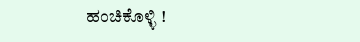ಹಂಚಿಕೊಳ್ಳಿ !